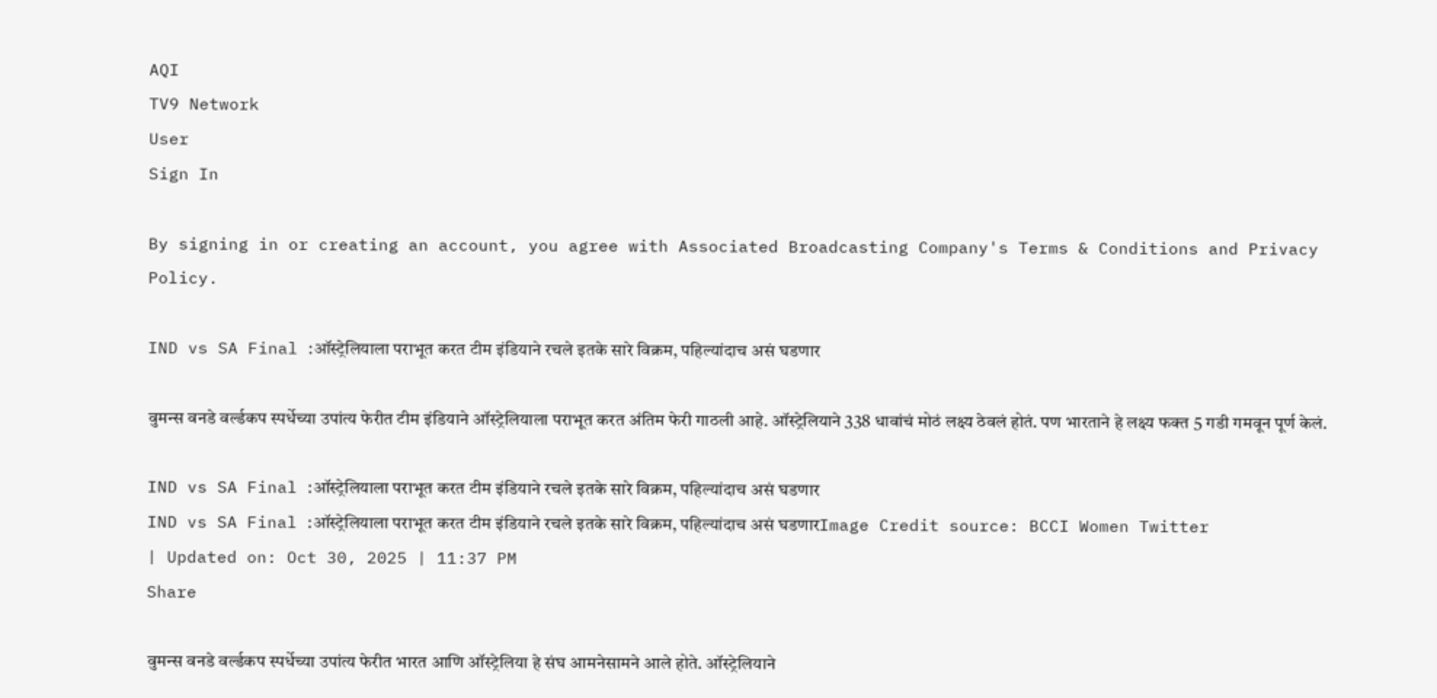AQI
TV9 Network
User
Sign In

By signing in or creating an account, you agree with Associated Broadcasting Company's Terms & Conditions and Privacy Policy.

IND vs SA Final :ऑस्ट्रेलियाला पराभूत करत टीम इंडियाने रचले इतके सारे विक्रम, पहिल्यांदाच असं घडणार

वुमन्स वनडे वर्ल्डकप स्पर्धेच्या उपांत्य फेरीत टीम इंडियाने ऑस्ट्रेलियाला पराभूत करत अंतिम फेरी गाठली आहे. ऑस्ट्रेलियाने 338 धावांचं मोठं लक्ष्य ठेवलं होतं. पण भारताने हे लक्ष्य फक्त 5 गडी गमवून पूर्ण केलं.

IND vs SA Final :ऑस्ट्रेलियाला पराभूत करत टीम इंडियाने रचले इतके सारे विक्रम, पहिल्यांदाच असं घडणार
IND vs SA Final :ऑस्ट्रेलियाला पराभूत करत टीम इंडियाने रचले इतके सारे विक्रम, पहिल्यांदाच असं घडणारImage Credit source: BCCI Women Twitter
| Updated on: Oct 30, 2025 | 11:37 PM
Share

वुमन्स वनडे वर्ल्डकप स्पर्धेच्या उपांत्य फेरीत भारत आणि ऑस्ट्रेलिया हे संघ आमनेसामने आले होते. ऑस्ट्रेलियाने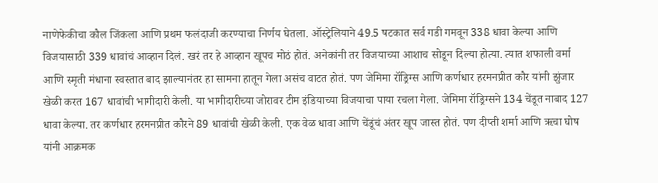नाणेफेकीचा कौल जिंकला आणि प्रथम फलंदाजी करण्याचा निर्णय घेतला. ऑस्ट्रेलियाने 49.5 षटकात सर्व गडी गमवून 338 धावा केल्या आणि विजयासाठी 339 धावांचं आव्हान दिलं. खरं तर हे आव्हान खूपच मोठं होतं. अनेकांनी तर विजयाच्या आशाच सोडून दिल्या होत्या. त्यात शफाली वर्मा आणि स्मृती मंधाना स्वस्तात बाद झाल्यानंतर हा सामना हातून गेला असंच वाटत होतं. पण जेमिमा रॉड्रिग्स आणि कर्णधार हरमनप्रीत कौर यांनी झुंजार खेळी करत 167 धावांची भागीदारी केली. या भागीदारीच्या जोरावर टीम इंडियाच्या विजयाचा पाया रचला गेला. जेमिमा रॉड्रिग्सने 134 चेंडूत नाबाद 127 धावा केल्या. तर कर्णधार हरमनप्रीत कौरने 89 धावांची खेळी केली. एक वेळ धावा आणि चेंडूंचं अंतर खूप जास्त होतं. पण दीप्ती शर्मा आणि ऋचा घोष यांनी आक्रमक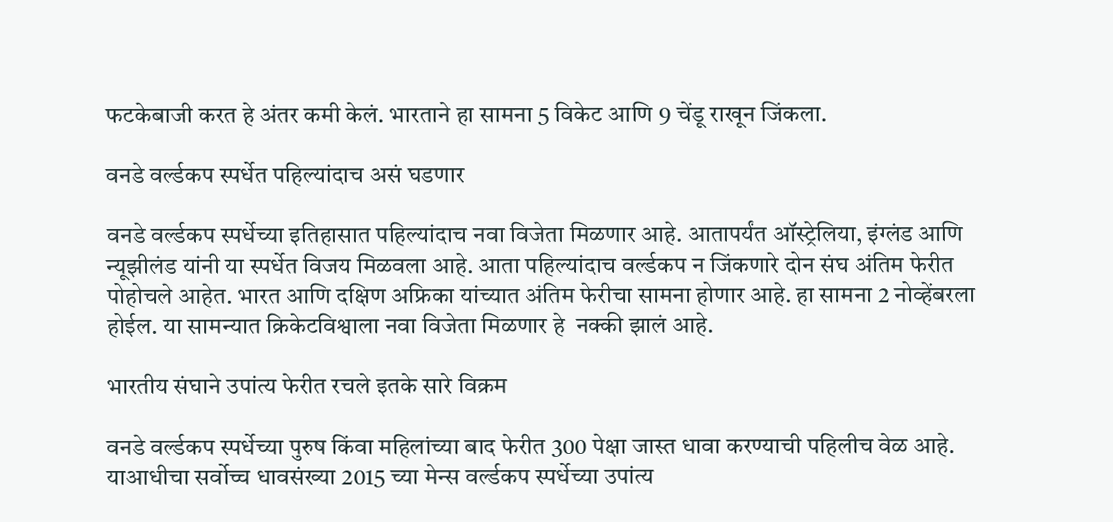फटकेबाजी करत हे अंतर कमी केलं. भारताने हा सामना 5 विकेट आणि 9 चेंडू राखून जिंकला.

वनडे वर्ल्डकप स्पर्धेत पहिल्यांदाच असं घडणार

वनडे वर्ल्डकप स्पर्धेच्या इतिहासात पहिल्यांदाच नवा विजेता मिळणार आहे. आतापर्यंत ऑस्ट्रेलिया, इंग्लंड आणि न्यूझीलंड यांनी या स्पर्धेत विजय मिळवला आहे. आता पहिल्यांदाच वर्ल्डकप न जिंकणारे दोन संघ अंतिम फेरीत पोहोचले आहेत. भारत आणि दक्षिण अफ्रिका यांच्यात अंतिम फेरीचा सामना होणार आहे. हा सामना 2 नोव्हेंबरला होईल. या सामन्यात क्रिकेटविश्वाला नवा विजेता मिळणार हे  नक्की झालं आहे.

भारतीय संघाने उपांत्य फेरीत रचले इतके सारे विक्रम

वनडे वर्ल्डकप स्पर्धेच्या पुरुष किंवा महिलांच्या बाद फेरीत 300 पेक्षा जास्त धावा करण्याची पहिलीच वेळ आहे. याआधीचा सर्वोच्च धावसंख्या 2015 च्या मेन्स वर्ल्डकप स्पर्धेच्या उपांत्य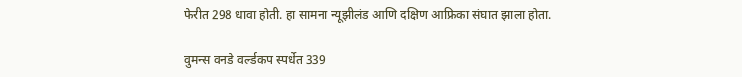फेरीत 298 धावा होती. हा सामना न्यूझीलंड आणि दक्षिण आफ्रिका संघात झाला होता.

वुमन्स वनडे वर्ल्डकप स्पर्धेत 339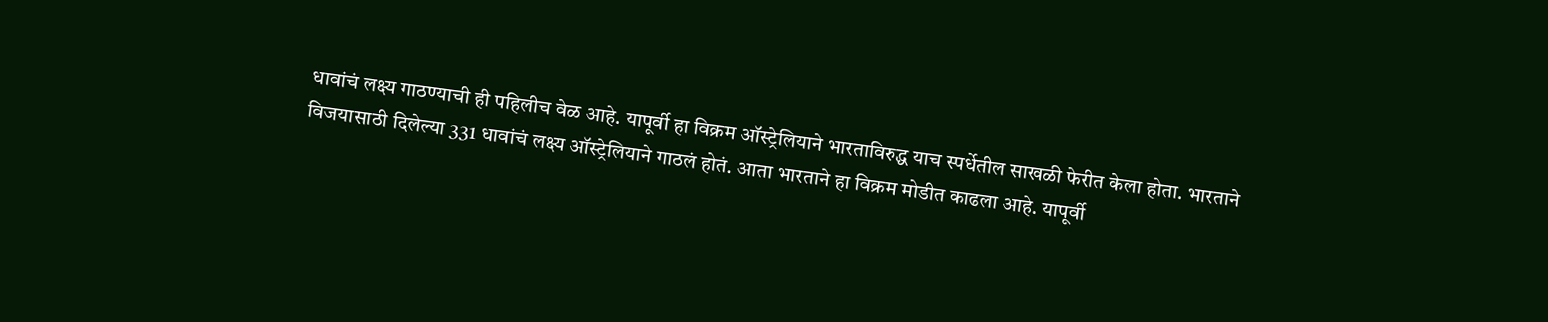धावांचं लक्ष्य गाठण्याची ही पहिलीच वेळ आहे. यापूर्वी हा विक्रम ऑस्ट्रेलियाने भारताविरुद्ध याच स्पर्धेतील साखळी फेरीत केला होता. भारताने विजयासाठी दिलेल्या 331 धावांचं लक्ष्य ऑस्ट्रेलियाने गाठलं होतं. आता भारताने हा विक्रम मोडीत काढला आहे. यापूर्वी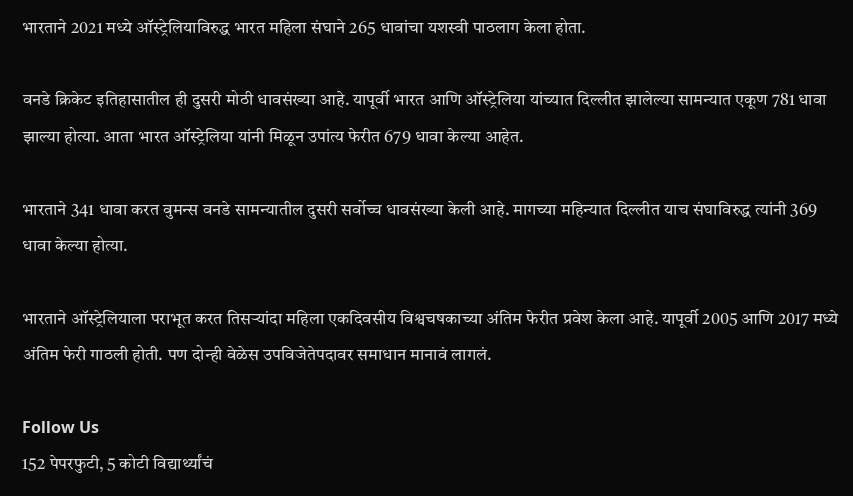भारताने 2021 मध्ये ऑस्ट्रेलियाविरुद्ध भारत महिला संघाने 265 धावांचा यशस्वी पाठलाग केला होता.

वनडे क्रिकेट इतिहासातील ही दुसरी मोठी धावसंख्या आहे. यापूर्वी भारत आणि ऑस्ट्रेलिया यांच्यात दिल्लीत झालेल्या सामन्यात एकूण 781 धावा झाल्या होत्या. आता भारत ऑस्ट्रेलिया यांनी मिळून उपांत्य फेरीत 679 धावा केल्या आहेत.

भारताने 341 धावा करत वुमन्स वनडे सामन्यातील दुसरी सर्वोच्च धावसंख्या केली आहे. मागच्या महिन्यात दिल्लीत याच संघाविरुद्ध त्यांनी 369 धावा केल्या होत्या.

भारताने ऑस्ट्रेलियाला पराभूत करत तिसऱ्यांदा महिला एकदिवसीय विश्वचषकाच्या अंतिम फेरीत प्रवेश केला आहे. यापूर्वी 2005 आणि 2017 मध्ये अंतिम फेरी गाठली होती. पण दोन्ही वेळेस उपविजेतेपदावर समाधान मानावं लागलं.

Follow Us
152 पेपरफुटी, 5 कोटी विद्यार्थ्यांचं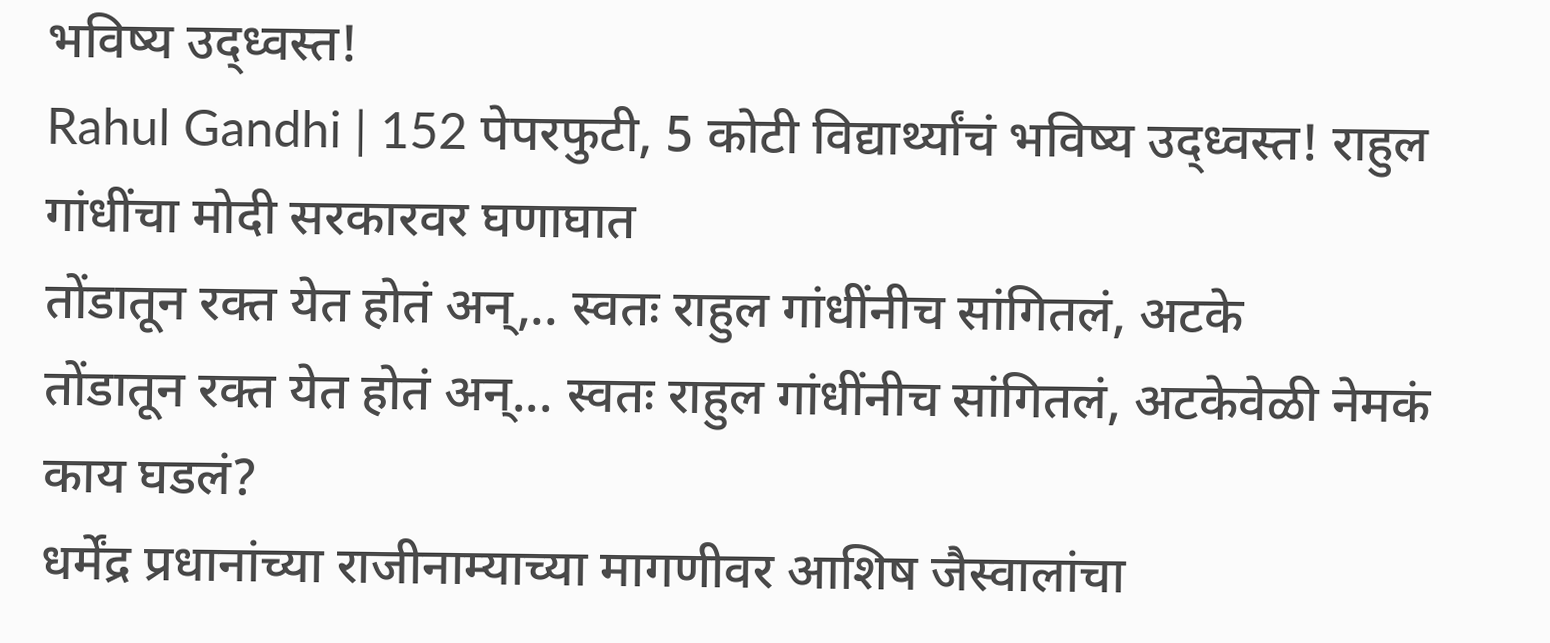भविष्य उद्ध्वस्त!
Rahul Gandhi | 152 पेपरफुटी, 5 कोटी विद्यार्थ्यांचं भविष्य उद्ध्वस्त! राहुल गांधींचा मोदी सरकारवर घणाघात
तोंडातून रक्त येत होतं अन्,.. स्वतः राहुल गांधींनीच सांगितलं, अटके
तोंडातून रक्त येत होतं अन्... स्वतः राहुल गांधींनीच सांगितलं, अटकेवेळी नेमकं काय घडलं?
धर्मेंद्र प्रधानांच्या राजीनाम्याच्या मागणीवर आशिष जैस्वालांचा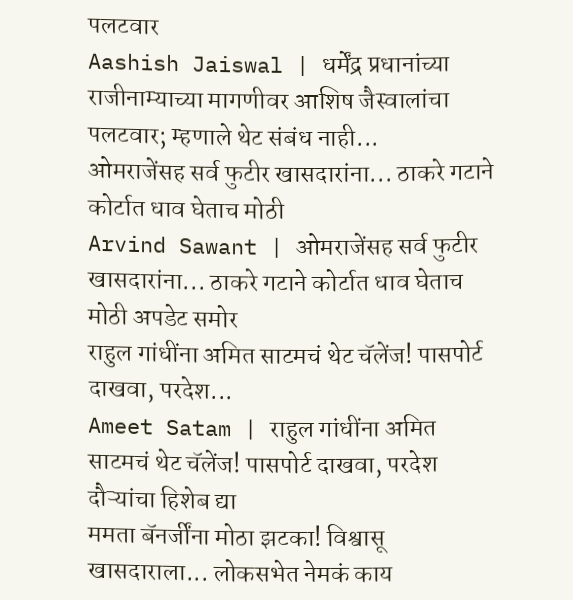पलटवार
Aashish Jaiswal | धर्मेंद्र प्रधानांच्या राजीनाम्याच्या मागणीवर आशिष जैस्वालांचा पलटवार; म्हणाले थेट संबंध नाही...
ओमराजेंसह सर्व फुटीर खासदारांना... ठाकरे गटाने कोर्टात धाव घेताच मोठी
Arvind Sawant | ओमराजेंसह सर्व फुटीर खासदारांना... ठाकरे गटाने कोर्टात धाव घेताच मोठी अपडेट समोर
राहुल गांधींना अमित साटमचं थेट चॅलेंज! पासपोर्ट दाखवा, परदेश...
Ameet Satam | राहुल गांधींना अमित साटमचं थेट चॅलेंज! पासपोर्ट दाखवा, परदेश दौऱ्यांचा हिशेब द्या
ममता बॅनर्जींना मोठा झटका! विश्वासू खासदाराला... लोकसभेत नेमकं काय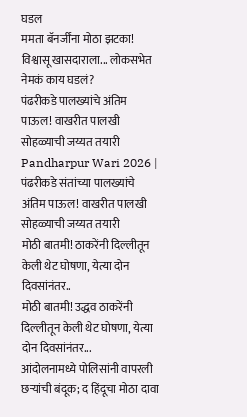घडल
ममता बॅनर्जींना मोठा झटका! विश्वासू खासदाराला... लोकसभेत नेमकं काय घडलं?
पंढरीकडे पालख्यांचे अंतिम पाऊल! वाखरीत पालखी सोहळ्याची जय्यत तयारी
Pandharpur Wari 2026 | पंढरीकडे संतांच्या पालख्यांचे अंतिम पाऊल! वाखरीत पालखी सोहळ्याची जय्यत तयारी
मोठी बातमी! ठाकरेंनी दिल्लीतून केली थेट घोषणा, येत्या दोन दिवसांनंतर..
मोठी बातमी! उद्धव ठाकरेंनी दिल्लीतून केली थेट घोषणा, येत्या दोन दिवसांनंतर...
आंदोलनामध्ये पोलिसांनी वापरली छऱ्यांची बंदूक; द हिंदूचा मोठा दावा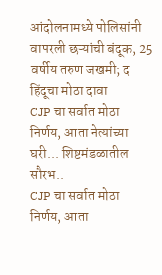आंदोलनामध्ये पोलिसांनी वापरली छऱ्यांची बंदूक, 25 वर्षीय तरुण जखमी; द हिंदूचा मोठा दावा
CJP चा सर्वात मोठा निर्णय, आता नेत्यांच्या घरी... शिष्टमंडळातील सौरभ..
CJP चा सर्वात मोठा निर्णय, आता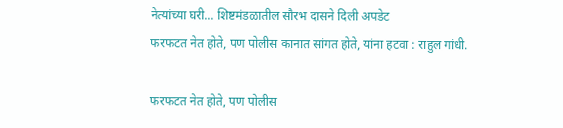नेत्यांच्या घरी... शिष्टमंडळातील सौरभ दासने दिली अपडेट
फरफटत नेत होते, पण पोलीस कानात सांगत होते, यांना हटवा : राहुल गांधी.

फरफटत नेत होते, पण पोलीस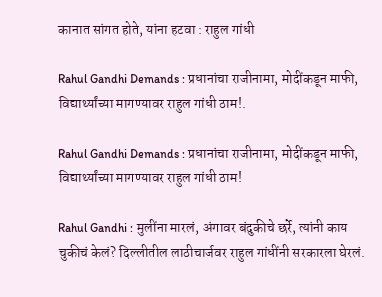कानात सांगत होते, यांना हटवा : राहुल गांधी

Rahul Gandhi Demands : प्रधानांचा राजीनामा, मोदींकडून माफी, विद्यार्थ्यांच्या मागण्यावर राहुल गांधी ठाम!.

Rahul Gandhi Demands : प्रधानांचा राजीनामा, मोदींकडून माफी, विद्यार्थ्यांच्या मागण्यावर राहुल गांधी ठाम!

Rahul Gandhi : मुलींना मारलं, अंगावर बंदुकीचे छर्रे, त्यांनी काय चुकीचं केलं? दिल्लीतील लाठीचार्जवर राहुल गांधींनी सरकारला घेरलं.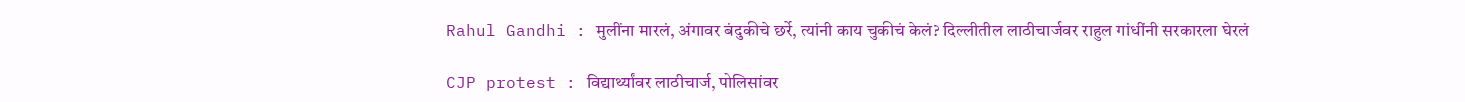Rahul Gandhi : मुलींना मारलं, अंगावर बंदुकीचे छर्रे, त्यांनी काय चुकीचं केलं? दिल्लीतील लाठीचार्जवर राहुल गांधींनी सरकारला घेरलं

CJP protest : विद्यार्थ्यांवर लाठीचार्ज, पोलिसांवर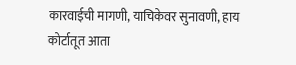कारवाईची मागणी, याचिकेवर सुनावणी, हाय कोर्टातूत आता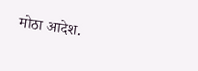मोठा आदेश.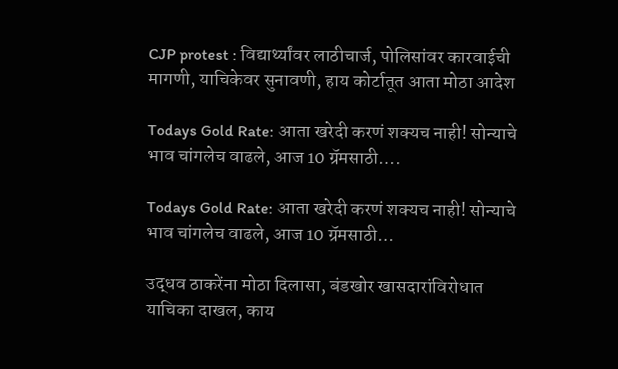CJP protest : विद्यार्थ्यांवर लाठीचार्ज, पोलिसांवर कारवाईची मागणी, याचिकेवर सुनावणी, हाय कोर्टातूत आता मोठा आदेश

Todays Gold Rate: आता खरेदी करणं शक्यच नाही! सोन्याचे भाव चांगलेच वाढले, आज 10 ग्रॅमसाठी….

Todays Gold Rate: आता खरेदी करणं शक्यच नाही! सोन्याचे भाव चांगलेच वाढले, आज 10 ग्रॅमसाठी…

उद्धव ठाकरेंना मोठा दिलासा, बंडखोर खासदारांविरोधात याचिका दाखल, काय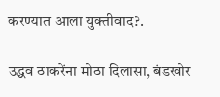करण्यात आला युक्तीवाद?.

उद्धव ठाकरेंना मोठा दिलासा, बंडखोर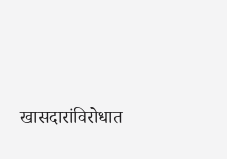खासदारांविरोधात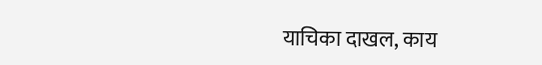याचिका दाखल, काय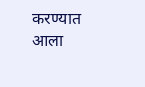करण्यात आला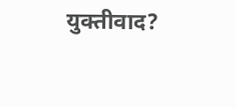युक्तीवाद?